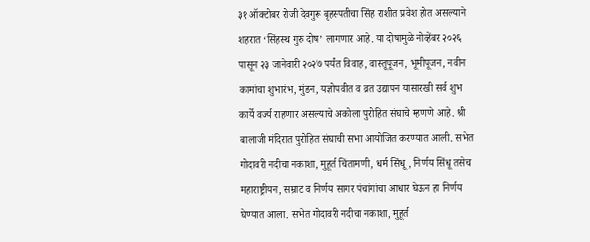३१ ऑक्टोबर रोजी देवगुरू बृहस्पतीचा सिंह राशीत प्रवेश होत असल्याने शहरात ‘सिंहस्थ गुरु दोष’ लागणार आहे. या दोषामुळे नोव्हेंबर २०२६ पासून २३ जानेवारी २०२७ पर्यंत विवाह, वास्तूपूजन, भूमीपूजन, नवीन कामांचा शुभारंभ, मुंडन, यज्ञोपवीत व व्रत उद्यापन यासारखी सर्व शुभ कार्ये वर्ज्य राहणार असल्याचे अकोला पुरोहित संघाचे म्हणणे आहे. श्री बालाजी मंदिरात पुरोहित संघाची सभा आयोजित करण्यात आली. सभेत गोदावरी नदीचा नकाशा, मुहूर्त चिंतामणी, धर्म सिंधू, निर्णय सिंधू तसेच महाराष्ट्रीयन, सम्राट व निर्णय सागर पंचांगांचा आधार घेऊन हा निर्णय घेण्यात आला. सभेत गोदावरी नदीचा नकाशा, मुहूर्त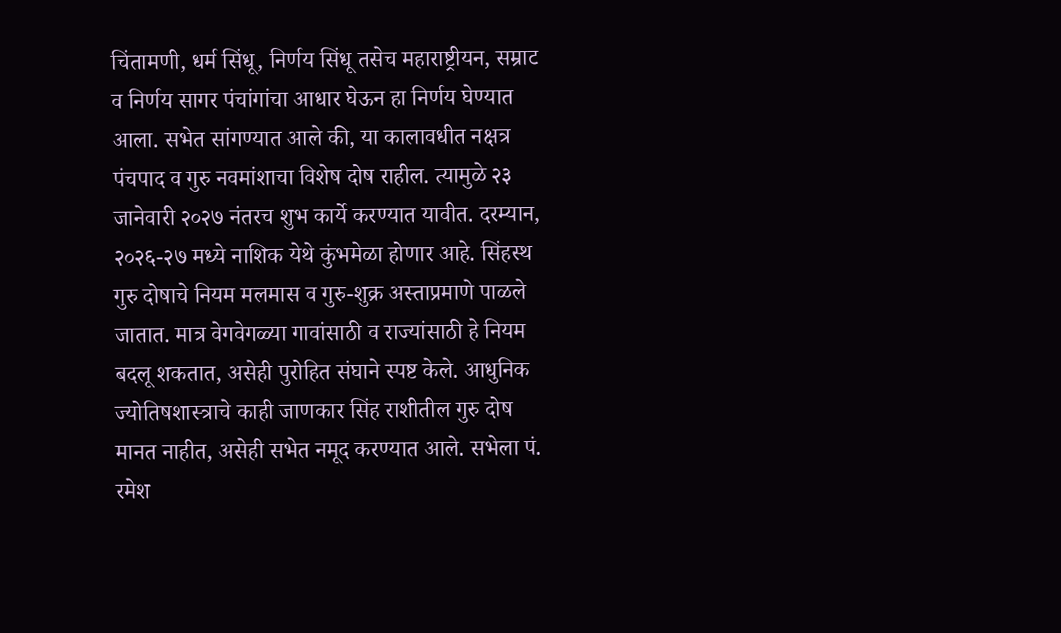चिंतामणी, धर्म सिंधू, निर्णय सिंधू तसेच महाराष्ट्रीयन, सम्राट व निर्णय सागर पंचांगांचा आधार घेऊन हा निर्णय घेण्यात आला. सभेत सांगण्यात आले की, या कालावधीत नक्षत्र पंचपाद व गुरु नवमांशाचा विशेष दोष राहील. त्यामुळे २३ जानेवारी २०२७ नंतरच शुभ कार्ये करण्यात यावीत. दरम्यान, २०२६-२७ मध्ये नाशिक येथे कुंभमेळा होणार आहे. सिंहस्थ गुरु दोषाचे नियम मलमास व गुरु-शुक्र अस्ताप्रमाणे पाळले जातात. मात्र वेगवेगळ्या गावांसाठी व राज्यांसाठी हे नियम बदलू शकतात, असेही पुरोहित संघाने स्पष्ट केले. आधुनिक ज्योतिषशास्त्राचे काही जाणकार सिंह राशीतील गुरु दोष मानत नाहीत, असेही सभेत नमूद करण्यात आले. सभेला पं. रमेश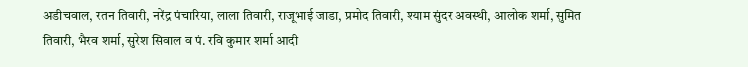अडीचवाल, रतन तिवारी, नरेंद्र पंचारिया, लाला तिवारी, राजूभाई जाडा, प्रमोद तिवारी, श्याम सुंदर अवस्थी, आलोक शर्मा, सुमित तिवारी, भैरव शर्मा, सुरेश सिवाल व पं. रवि कुमार शर्मा आदी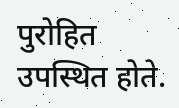पुरोहित उपस्थित होते.